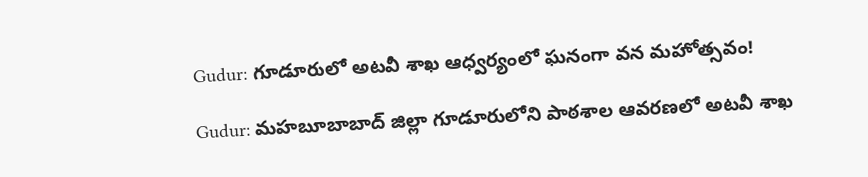Gudur: గూడూరులో అటవీ శాఖ ఆధ్వర్యంలో ఘనంగా వన మహోత్సవం!

Gudur: మహబూబాబాద్ జిల్లా గూడూరులోని పాఠశాల ఆవరణలో అటవీ శాఖ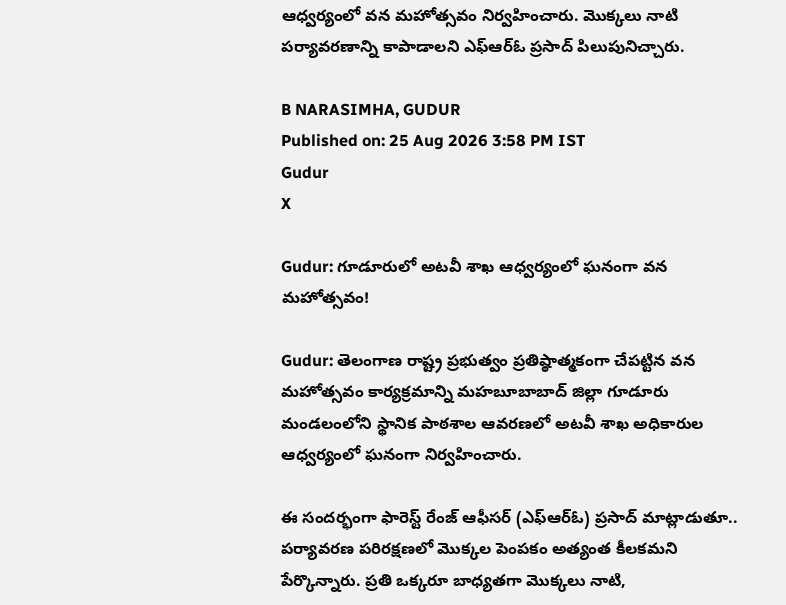ఆధ్వర్యంలో వన మహోత్సవం నిర్వహించారు. మొక్కలు నాటి పర్యావరణాన్ని కాపాడాలని ఎఫ్‌ఆర్‌ఓ ప్రసాద్ పిలుపునిచ్చారు.

B NARASIMHA, GUDUR
Published on: 25 Aug 2026 3:58 PM IST
Gudur
X

Gudur: గూడూరులో అటవీ శాఖ ఆధ్వర్యంలో ఘనంగా వన మహోత్సవం!

Gudur: తెలంగాణ రాష్ట్ర ప్రభుత్వం ప్రతిష్ఠాత్మకంగా చేపట్టిన వన మహోత్సవం కార్యక్రమాన్ని మహబూబాబాద్ జిల్లా గూడూరు మండలంలోని స్థానిక పాఠశాల ఆవరణలో అటవీ శాఖ అధికారుల ఆధ్వర్యంలో ఘనంగా నిర్వహించారు.

ఈ సందర్భంగా ఫారెస్ట్ రేంజ్ ఆఫీసర్ (ఎఫ్‌ఆర్‌ఓ) ప్రసాద్ మాట్లాడుతూ.. పర్యావరణ పరిరక్షణలో మొక్కల పెంపకం అత్యంత కీలకమని పేర్కొన్నారు. ప్రతి ఒక్కరూ బాధ్యతగా మొక్కలు నాటి,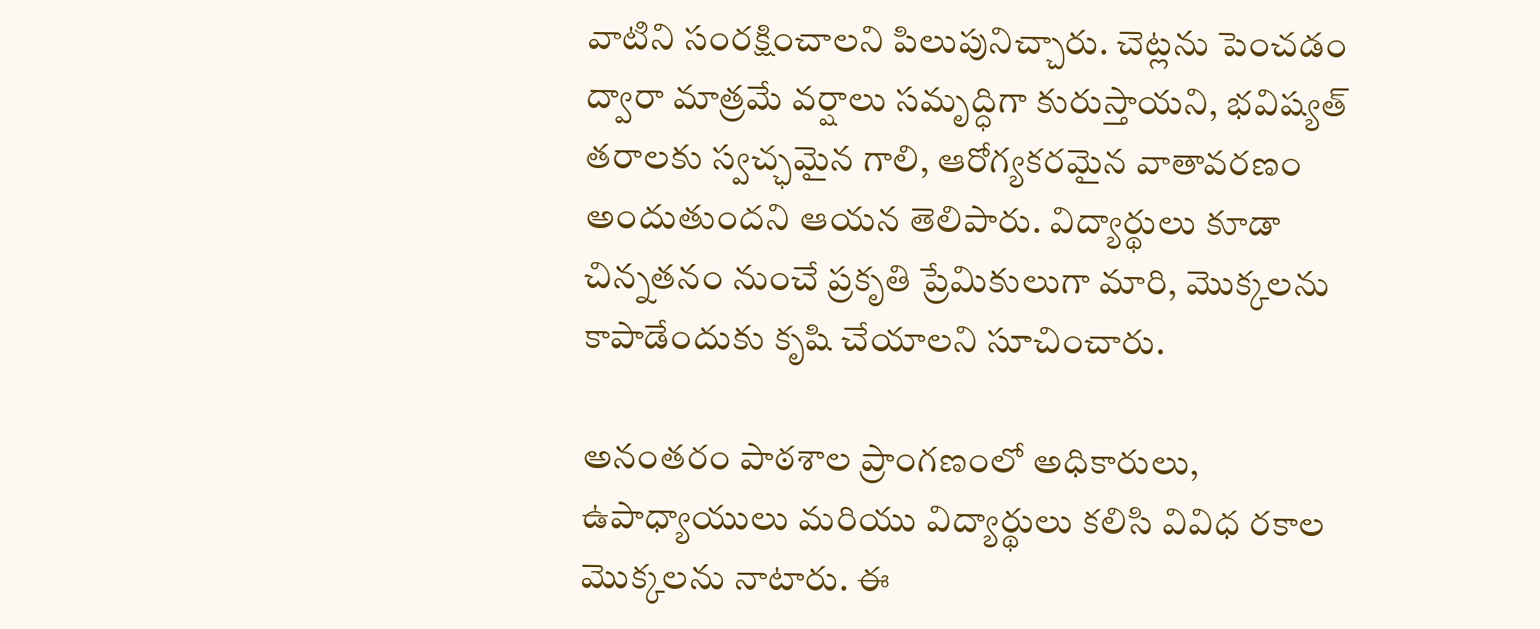వాటిని సంరక్షించాలని పిలుపునిచ్చారు. చెట్లను పెంచడం ద్వారా మాత్రమే వర్షాలు సమృద్ధిగా కురుస్తాయని, భవిష్యత్ తరాలకు స్వచ్ఛమైన గాలి, ఆరోగ్యకరమైన వాతావరణం అందుతుందని ఆయన తెలిపారు. విద్యార్థులు కూడా చిన్నతనం నుంచే ప్రకృతి ప్రేమికులుగా మారి, మొక్కలను కాపాడేందుకు కృషి చేయాలని సూచించారు.

అనంతరం పాఠశాల ప్రాంగణంలో అధికారులు, ఉపాధ్యాయులు మరియు విద్యార్థులు కలిసి వివిధ రకాల మొక్కలను నాటారు. ఈ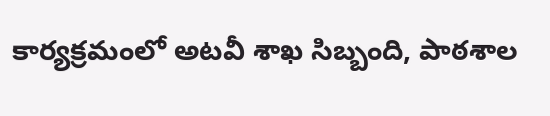కార్యక్రమంలో అటవీ శాఖ సిబ్బంది, పాఠశాల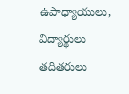ఉపాధ్యాయులు, విద్యార్థులు తదితరులు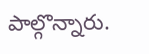పాల్గొన్నారు.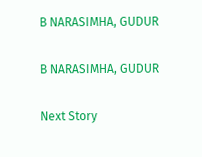B NARASIMHA, GUDUR

B NARASIMHA, GUDUR

Next Story